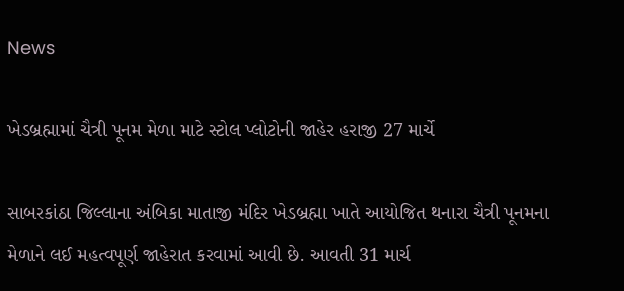News

ખેડબ્રહ્મામાં ચૈત્રી પૂનમ મેળા માટે સ્ટોલ પ્લોટોની જાહેર હરાજી 27 માર્ચે

સાબરકાંઠા જિલ્લાના અંબિકા માતાજી મંદિર ખેડબ્રહ્મા ખાતે આયોજિત થનારા ચૈત્રી પૂનમના મેળાને લઈ મહત્વપૂર્ણ જાહેરાત કરવામાં આવી છે. આવતી 31 માર્ચ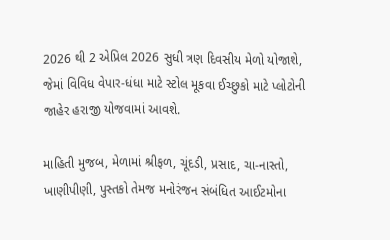2026 થી 2 એપ્રિલ 2026 સુધી ત્રણ દિવસીય મેળો યોજાશે, જેમાં વિવિધ વેપાર-ધંધા માટે સ્ટોલ મૂકવા ઈચ્છુકો માટે પ્લોટોની જાહેર હરાજી યોજવામાં આવશે.

માહિતી મુજબ, મેળામાં શ્રીફળ, ચૂંદડી, પ્રસાદ, ચા-નાસ્તો, ખાણીપીણી, પુસ્તકો તેમજ મનોરંજન સંબંધિત આઈટમોના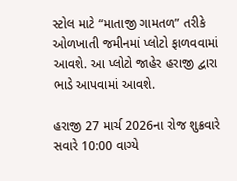સ્ટોલ માટે “માતાજી ગામતળ” તરીકે ઓળખાતી જમીનમાં પ્લોટો ફાળવવામાં આવશે. આ પ્લોટો જાહેર હરાજી દ્વારા ભાડે આપવામાં આવશે.

હરાજી 27 માર્ચ 2026ના રોજ શુક્રવારે સવારે 10:00 વાગ્યે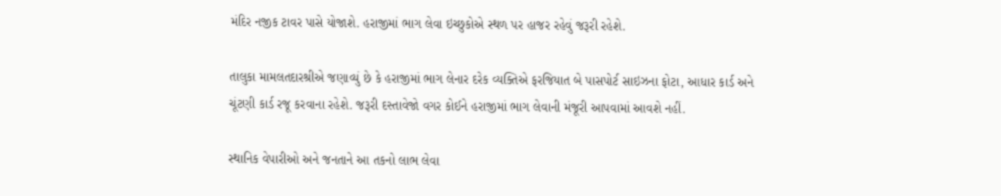મંદિર નજીક ટાવર પાસે યોજાશે. હરાજીમાં ભાગ લેવા ઇચ્છુકોએ સ્થળ પર હાજર રહેવું જરૂરી રહેશે.

તાલુકા મામલતદારશ્રીએ જણાવ્યું છે કે હરાજીમાં ભાગ લેનાર દરેક વ્યક્તિએ ફરજિયાત બે પાસપોર્ટ સાઇઝના ફોટા, આધાર કાર્ડ અને ચૂંટણી કાર્ડ રજૂ કરવાના રહેશે. જરૂરી દસ્તાવેજો વગર કોઈને હરાજીમાં ભાગ લેવાની મંજૂરી આપવામાં આવશે નહીં.

સ્થાનિક વેપારીઓ અને જનતાને આ તકનો લાભ લેવા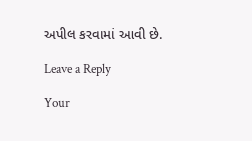અપીલ કરવામાં આવી છે.

Leave a Reply

Your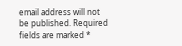email address will not be published. Required fields are marked *